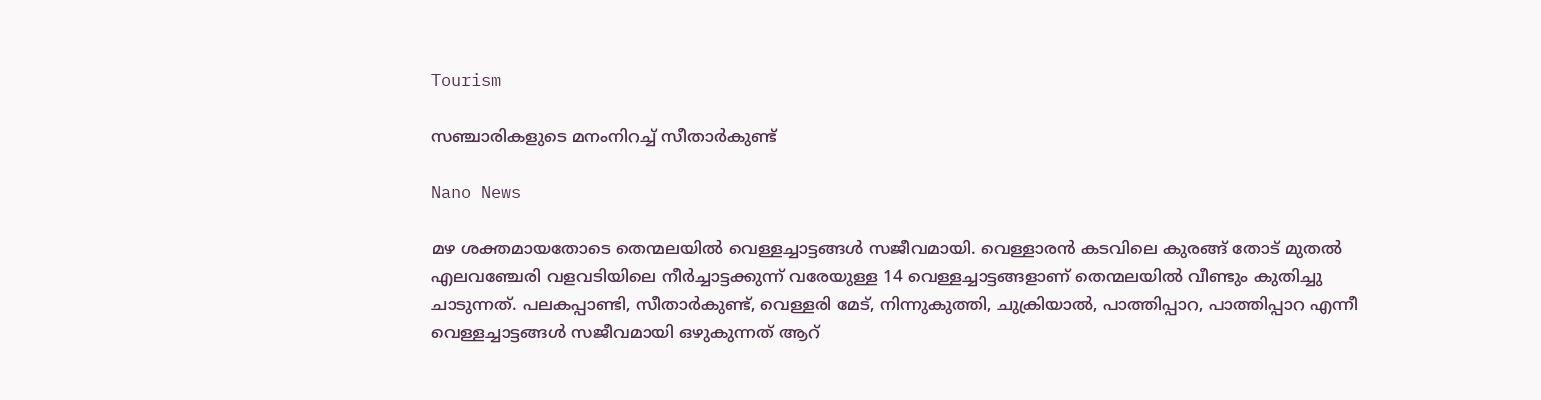Tourism

സഞ്ചാരികളുടെ മനംനിറച്ച് സീതാര്‍കുണ്ട്

Nano News

മഴ ശക്തമായതോടെ തെന്മലയില്‍ വെള്ളച്ചാട്ടങ്ങള്‍ സജീവമായി. വെള്ളാരന്‍ കടവിലെ കുരങ്ങ് തോട് മുതല്‍ എലവഞ്ചേരി വളവടിയിലെ നീര്‍ച്ചാട്ടക്കുന്ന് വരേയുള്ള 14 വെള്ളച്ചാട്ടങ്ങളാണ് തെന്മലയില്‍ വീണ്ടും കുതിച്ചു ചാടുന്നത്. പലകപ്പാണ്ടി, സീതാര്‍കുണ്ട്, വെള്ളരി മേട്, നിന്നുകുത്തി, ചുക്രിയാല്‍, പാത്തിപ്പാറ, പാത്തിപ്പാറ എന്നീ വെള്ളച്ചാട്ടങ്ങള്‍ സജീവമായി ഒഴുകുന്നത് ആറ്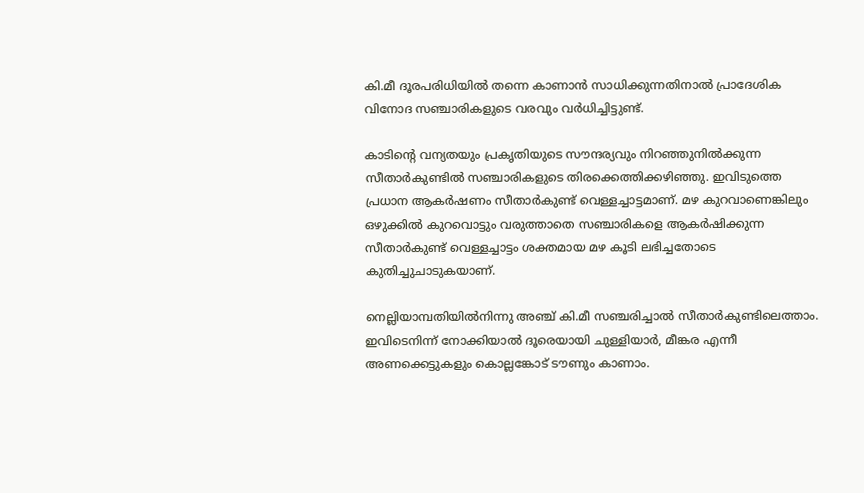കി.മീ ദൂരപരിധിയില്‍ തന്നെ കാണാന്‍ സാധിക്കുന്നതിനാല്‍ പ്രാദേശിക വിനോദ സഞ്ചാരികളുടെ വരവും വര്‍ധിച്ചിട്ടുണ്ട്.

കാടിന്റെ വന്യതയും പ്രകൃതിയുടെ സൗന്ദര്യവും നിറഞ്ഞുനില്‍ക്കുന്ന സീതാര്‍കുണ്ടില്‍ സഞ്ചാരികളുടെ തിരക്കെത്തിക്കഴിഞ്ഞു. ഇവിടുത്തെ പ്രധാന ആകര്‍ഷണം സീതാര്‍കുണ്ട് വെള്ളച്ചാട്ടമാണ്. മഴ കുറവാണെങ്കിലും ഒഴുക്കില്‍ കുറവൊട്ടും വരുത്താതെ സഞ്ചാരികളെ ആകര്‍ഷിക്കുന്ന സീതാര്‍കുണ്ട് വെള്ളച്ചാട്ടം ശക്തമായ മഴ കൂടി ലഭിച്ചതോടെ കുതിച്ചുചാടുകയാണ്.

നെല്ലിയാമ്പതിയില്‍നിന്നു അഞ്ച് കി.മീ സഞ്ചരിച്ചാല്‍ സീതാര്‍കുണ്ടിലെത്താം. ഇവിടെനിന്ന് നോക്കിയാല്‍ ദൂരെയായി ചുള്ളിയാര്‍, മീങ്കര എന്നീ അണക്കെട്ടുകളും കൊല്ലങ്കോട് ടൗണും കാണാം.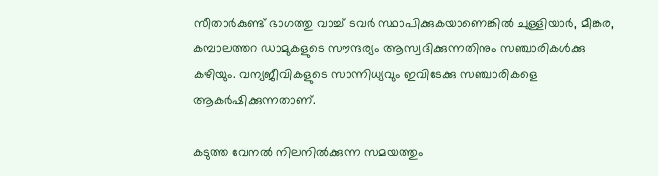സീതാര്‍കുണ്ട് ഭാഗത്തു വാച്ച് ടവര്‍ സ്ഥാപിക്കുകയാണെങ്കില്‍ ചുള്ളിയാര്‍, മീങ്കര, കമ്പാലത്തറ ഡാമുകളുടെ സൗന്ദര്യം ആസ്വദിക്കുന്നതിനും സഞ്ചാരികള്‍ക്കു കഴിയും. വന്യജീവികളുടെ സാന്നിധ്യവും ഇവിടേക്കു സഞ്ചാരികളെ ആകര്‍ഷിക്കുന്നതാണ്.

കടുത്ത വേനല്‍ നിലനില്‍ക്കുന്ന സമയത്തും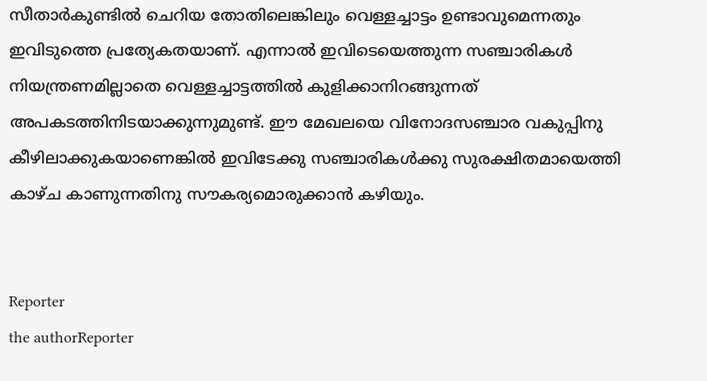സീതാര്‍കുണ്ടില്‍ ചെറിയ തോതിലെങ്കിലും വെള്ളച്ചാട്ടം ഉണ്ടാവുമെന്നതും ഇവിടുത്തെ പ്രത്യേകതയാണ്. എന്നാല്‍ ഇവിടെയെത്തുന്ന സഞ്ചാരികള്‍ നിയന്ത്രണമില്ലാതെ വെള്ളച്ചാട്ടത്തില്‍ കുളിക്കാനിറങ്ങുന്നത് അപകടത്തിനിടയാക്കുന്നുമുണ്ട്. ഈ മേഖലയെ വിനോദസഞ്ചാര വകുപ്പിനു കീഴിലാക്കുകയാണെങ്കില്‍ ഇവിടേക്കു സഞ്ചാരികള്‍ക്കു സുരക്ഷിതമായെത്തി കാഴ്ച കാണുന്നതിനു സൗകര്യമൊരുക്കാന്‍ കഴിയും.


Reporter
the authorReporter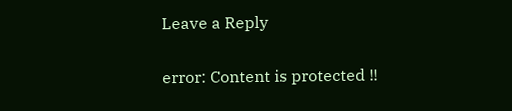Leave a Reply

error: Content is protected !!